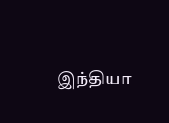இந்தியா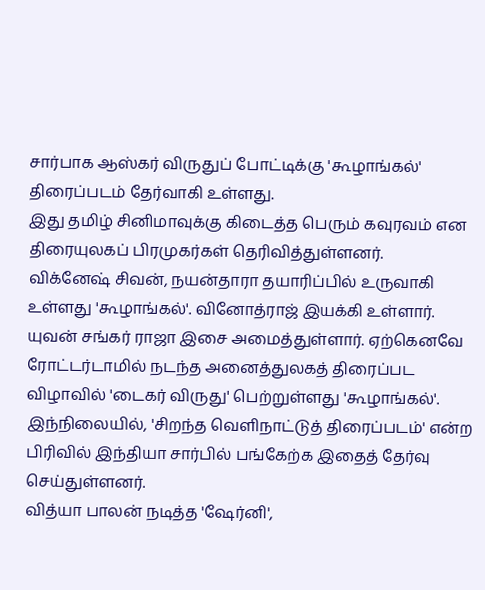சார்பாக ஆஸ்கர் விருதுப் போட்டிக்கு 'கூழாங்கல்' திரைப்படம் தேர்வாகி உள்ளது.
இது தமிழ் சினிமாவுக்கு கிடைத்த பெரும் கவுரவம் என திரையுலகப் பிரமுகர்கள் தெரிவித்துள்ளனர்.
விக்னேஷ் சிவன், நயன்தாரா தயாரிப்பில் உருவாகி உள்ளது 'கூழாங்கல்'. வினோத்ராஜ் இயக்கி உள்ளார்.
யுவன் சங்கர் ராஜா இசை அமைத்துள்ளார். ஏற்கெனவே ரோட்டர்டாமில் நடந்த அனைத்துலகத் திரைப்பட விழாவில் 'டைகர் விருது' பெற்றுள்ளது 'கூழாங்கல்'.
இந்நிலையில், 'சிறந்த வெளிநாட்டுத் திரைப்படம்' என்ற பிரிவில் இந்தியா சார்பில் பங்கேற்க இதைத் தேர்வு செய்துள்ளனர்.
வித்யா பாலன் நடித்த 'ஷேர்னி',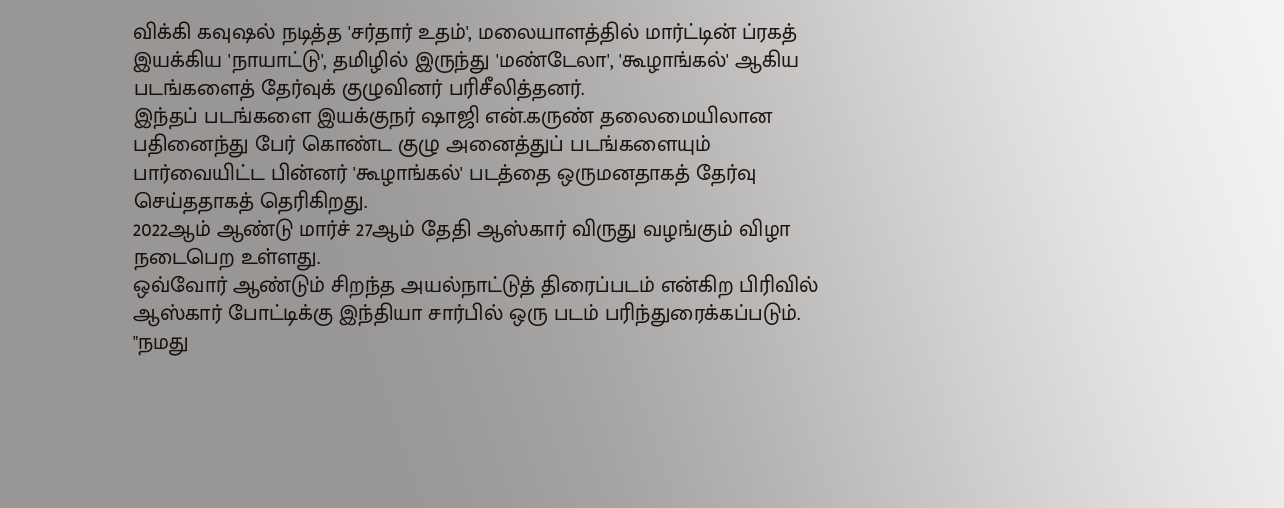விக்கி கவுஷல் நடித்த 'சர்தார் உதம்', மலையாளத்தில் மார்ட்டின் ப்ரகத் இயக்கிய 'நாயாட்டு', தமிழில் இருந்து 'மண்டேலா', 'கூழாங்கல்' ஆகிய படங்களைத் தேர்வுக் குழுவினர் பரிசீலித்தனர்.
இந்தப் படங்களை இயக்குநர் ஷாஜி என்.கருண் தலைமையிலான பதினைந்து பேர் கொண்ட குழு அனைத்துப் படங்களையும் பார்வையிட்ட பின்னர் 'கூழாங்கல்' படத்தை ஒருமனதாகத் தேர்வு செய்ததாகத் தெரிகிறது.
2022ஆம் ஆண்டு மார்ச் 27ஆம் தேதி ஆஸ்கார் விருது வழங்கும் விழா நடைபெற உள்ளது.
ஒவ்வோர் ஆண்டும் சிறந்த அயல்நாட்டுத் திரைப்படம் என்கிற பிரிவில் ஆஸ்கார் போட்டிக்கு இந்தியா சார்பில் ஒரு படம் பரிந்துரைக்கப்படும்.
"நமது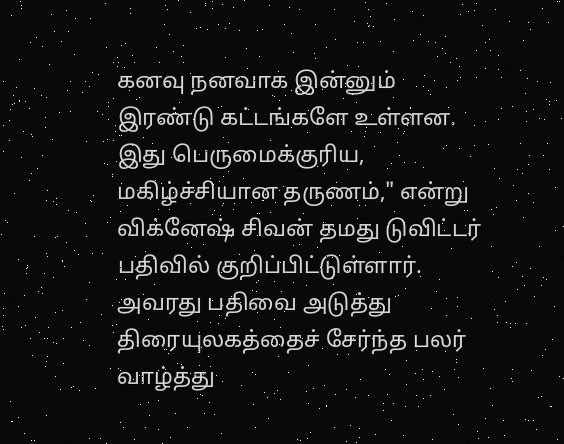கனவு நனவாக இன்னும் இரண்டு கட்டங்களே உள்ளன. இது பெருமைக்குரிய, மகிழ்ச்சியான தருணம்," என்று விக்னேஷ் சிவன் தமது டுவிட்டர் பதிவில் குறிப்பிட்டுள்ளார்.
அவரது பதிவை அடுத்து திரையுலகத்தைச் சேர்ந்த பலர் வாழ்த்து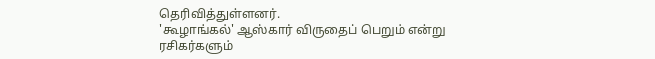தெரிவித்துள்ளனர்.
'கூழாங்கல்' ஆஸ்கார் விருதைப் பெறும் என்று ரசிகர்களும்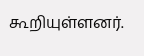கூறியுள்ளனர்.